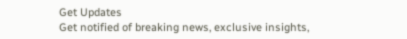Get Updates
Get notified of breaking news, exclusive insights,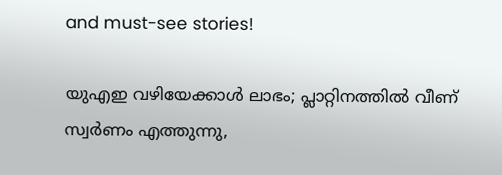and must-see stories!

യുഎഇ വഴിയേക്കാള്‍ ലാഭം; പ്ലാറ്റിനത്തില്‍ വീണ് സ്വര്‍ണം എത്തുന്നു,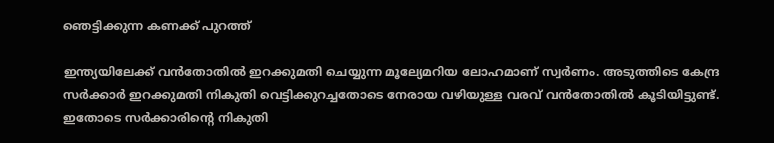ഞെട്ടിക്കുന്ന കണക്ക് പുറത്ത്

ഇന്ത്യയിലേക്ക് വന്‍തോതില്‍ ഇറക്കുമതി ചെയ്യുന്ന മൂല്യേമറിയ ലോഹമാണ് സ്വര്‍ണം. അടുത്തിടെ കേന്ദ്ര സര്‍ക്കാര്‍ ഇറക്കുമതി നികുതി വെട്ടിക്കുറച്ചതോടെ നേരായ വഴിയുള്ള വരവ് വന്‍തോതില്‍ കൂടിയിട്ടുണ്ട്. ഇതോടെ സര്‍ക്കാരിന്റെ നികുതി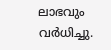ലാഭവും വര്‍ധിച്ചു.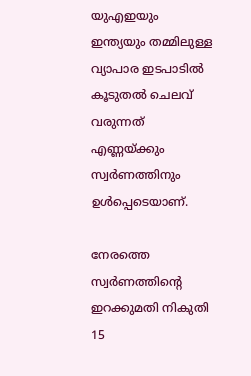യുഎഇയും ഇന്ത്യയും തമ്മിലുള്ള വ്യാപാര ഇടപാടില്‍ കൂടുതല്‍ ചെലവ് വരുന്നത് എണ്ണയ്ക്കും സ്വര്‍ണത്തിനും ഉള്‍പ്പെടെയാണ്.

നേരത്തെ സ്വര്‍ണത്തിന്റെ ഇറക്കുമതി നികുതി 15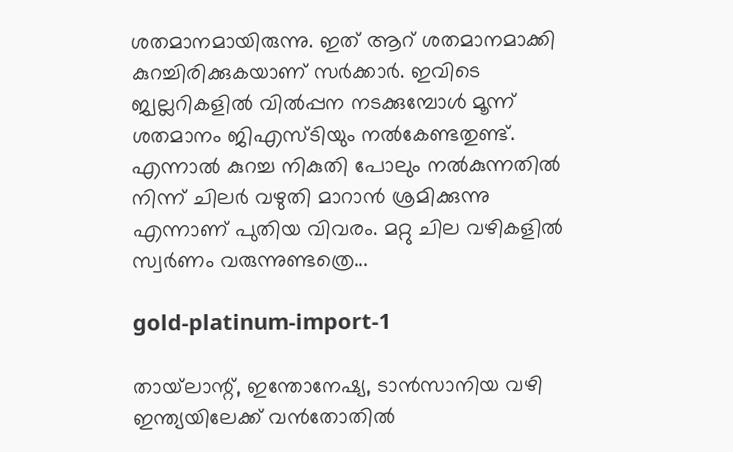ശതമാനമായിരുന്നു. ഇത് ആറ് ശതമാനമാക്കി കുറച്ചിരിക്കുകയാണ് സര്‍ക്കാര്‍. ഇവിടെ ജ്വല്ലറികളില്‍ വില്‍പ്പന നടക്കുമ്പോള്‍ മൂന്ന് ശതമാനം ജിഎസ്ടിയും നല്‍കേണ്ടതുണ്ട്. എന്നാല്‍ കുറച്ച നികുതി പോലും നല്‍കുന്നതില്‍ നിന്ന് ചിലര്‍ വഴുതി മാറാന്‍ ശ്രമിക്കുന്നു എന്നാണ് പുതിയ വിവരം. മറ്റു ചില വഴികളില്‍ സ്വര്‍ണം വരുന്നുണ്ടത്രെ...

gold-platinum-import-1

തായ്‌ലാന്റ്, ഇന്തോനേഷ്യ, ടാന്‍സാനിയ വഴി ഇന്ത്യയിലേക്ക് വന്‍തോതില്‍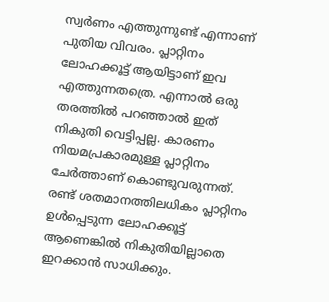സ്വര്‍ണം എത്തുന്നുണ്ട് എന്നാണ് പുതിയ വിവരം. പ്ലാറ്റിനം ലോഹക്കൂട്ട് ആയിട്ടാണ് ഇവ എത്തുന്നതത്രെ. എന്നാല്‍ ഒരു തരത്തില്‍ പറഞ്ഞാല്‍ ഇത് നികുതി വെട്ടിപ്പല്ല. കാരണം നിയമപ്രകാരമുള്ള പ്ലാറ്റിനം ചേര്‍ത്താണ് കൊണ്ടുവരുന്നത്. രണ്ട് ശതമാനത്തിലധികം പ്ലാറ്റിനം ഉള്‍പ്പെടുന്ന ലോഹക്കൂട്ട് ആണെങ്കില്‍ നികുതിയില്ലാതെ ഇറക്കാന്‍ സാധിക്കും.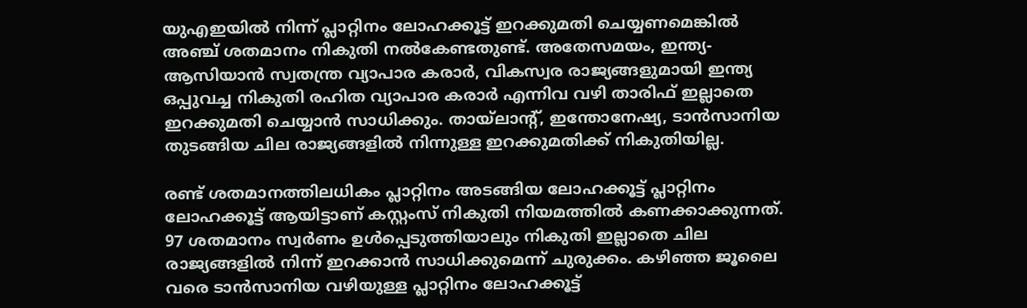യുഎഇയില്‍ നിന്ന് പ്ലാറ്റിനം ലോഹക്കൂട്ട് ഇറക്കുമതി ചെയ്യണമെങ്കില്‍ അഞ്ച് ശതമാനം നികുതി നല്‍കേണ്ടതുണ്ട്. അതേസമയം, ഇന്ത്യ-ആസിയാന്‍ സ്വതന്ത്ര വ്യാപാര കരാര്‍, വികസ്വര രാജ്യങ്ങളുമായി ഇന്ത്യ ഒപ്പുവച്ച നികുതി രഹിത വ്യാപാര കരാര്‍ എന്നിവ വഴി താരിഫ് ഇല്ലാതെ ഇറക്കുമതി ചെയ്യാന്‍ സാധിക്കും. തായ്‌ലാന്റ്, ഇന്തോനേഷ്യ, ടാന്‍സാനിയ തുടങ്ങിയ ചില രാജ്യങ്ങളില്‍ നിന്നുള്ള ഇറക്കുമതിക്ക് നികുതിയില്ല.

രണ്ട് ശതമാനത്തിലധികം പ്ലാറ്റിനം അടങ്ങിയ ലോഹക്കൂട്ട് പ്ലാറ്റിനം ലോഹക്കൂട്ട് ആയിട്ടാണ് കസ്റ്റംസ് നികുതി നിയമത്തില്‍ കണക്കാക്കുന്നത്. 97 ശതമാനം സ്വര്‍ണം ഉള്‍പ്പെടുത്തിയാലും നികുതി ഇല്ലാതെ ചില രാജ്യങ്ങളില്‍ നിന്ന് ഇറക്കാന്‍ സാധിക്കുമെന്ന് ചുരുക്കം. കഴിഞ്ഞ ജൂലൈ വരെ ടാന്‍സാനിയ വഴിയുള്ള പ്ലാറ്റിനം ലോഹക്കൂട്ട്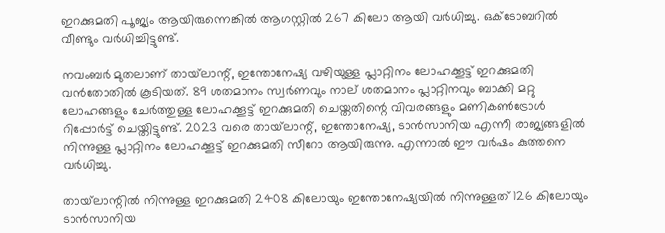ഇറക്കുമതി പൂജ്യം ആയിരുന്നെങ്കില്‍ ആഗസ്റ്റില്‍ 267 കിലോ ആയി വര്‍ധിച്ചു. ഒക്ടോബറില്‍ വീണ്ടും വര്‍ധിച്ചിട്ടുണ്ട്.

നവംബര്‍ മുതലാണ് തായ്‌ലാന്റ്, ഇന്തോനേഷ്യ വഴിയുള്ള പ്ലാറ്റിനം ലോഹക്കൂട്ട് ഇറക്കുമതി വന്‍തോതില്‍ കൂടിയത്. 89 ശതമാനം സ്വര്‍ണവും നാല് ശതമാനം പ്ലാറ്റിനവും ബാക്കി മറ്റു ലോഹങ്ങളും ചേര്‍ത്തുള്ള ലോഹക്കൂട്ട് ഇറക്കുമതി ചെയ്തതിന്റെ വിവരങ്ങളും മണികണ്‍ട്രോള്‍ റിപ്പോര്‍ട്ട് ചെയ്തിട്ടുണ്ട്. 2023 വരെ തായ്‌ലാന്റ്, ഇന്തോനേഷ്യ, ടാന്‍സാനിയ എന്നീ രാജ്യങ്ങളില്‍ നിന്നുള്ള പ്ലാറ്റിനം ലോഹക്കൂട്ട് ഇറക്കുമതി സീറോ ആയിരുന്നു. എന്നാല്‍ ഈ വര്‍ഷം കുത്തനെ വര്‍ധിച്ചു.

തായ്‌ലാന്റില്‍ നിന്നുള്ള ഇറക്കുമതി 2408 കിലോയും ഇന്തോനേഷ്യയില്‍ നിന്നുള്ളത് 126 കിലോയും ടാന്‍സാനിയ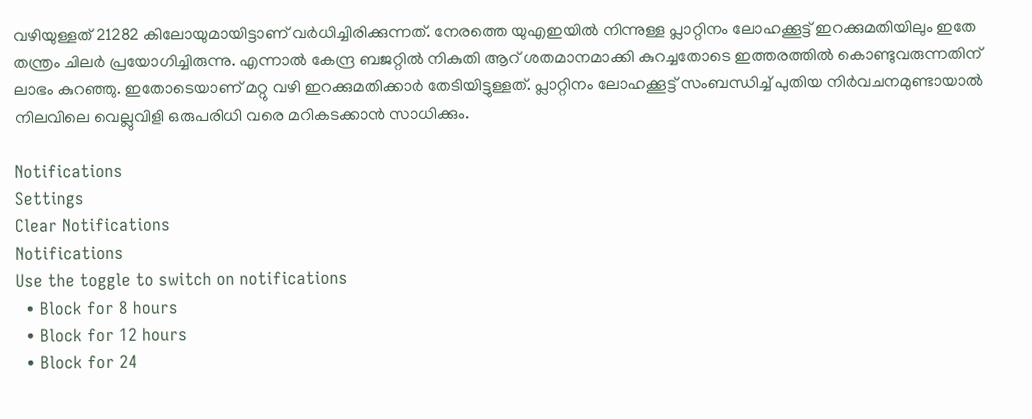വഴിയുള്ളത് 21282 കിലോയുമായിട്ടാണ് വര്‍ധിച്ചിരിക്കുന്നത്. നേരത്തെ യുഎഇയില്‍ നിന്നുള്ള പ്ലാറ്റിനം ലോഹക്കൂട്ട് ഇറക്കുമതിയിലും ഇതേ തന്ത്രം ചിലര്‍ പ്രയോഗിച്ചിരുന്നു. എന്നാല്‍ കേന്ദ്ര ബജറ്റില്‍ നികുതി ആറ് ശതമാനമാക്കി കുറച്ചതോടെ ഇത്തരത്തില്‍ കൊണ്ടുവരുന്നതിന് ലാഭം കുറഞ്ഞു. ഇതോടെയാണ് മറ്റു വഴി ഇറക്കുമതിക്കാര്‍ തേടിയിട്ടുള്ളത്. പ്ലാറ്റിനം ലോഹക്കൂട്ട് സംബന്ധിച്ച് പുതിയ നിര്‍വചനമുണ്ടായാല്‍ നിലവിലെ വെല്ലുവിളി ഒരുപരിധി വരെ മറികടക്കാന്‍ സാധിക്കും.

Notifications
Settings
Clear Notifications
Notifications
Use the toggle to switch on notifications
  • Block for 8 hours
  • Block for 12 hours
  • Block for 24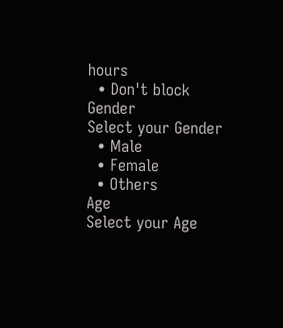hours
  • Don't block
Gender
Select your Gender
  • Male
  • Female
  • Others
Age
Select your Age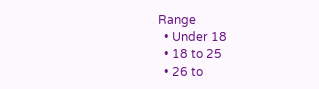Range
  • Under 18
  • 18 to 25
  • 26 to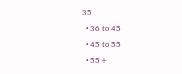35
  • 36 to 45
  • 45 to 55
  • 55+